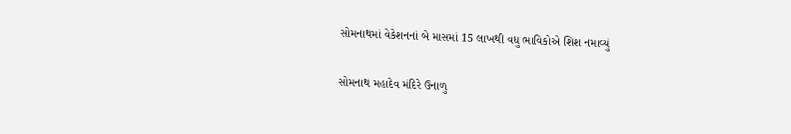સોમનાથમાં વેકેશનનાં બે માસમાં 15 લાખથી વધુ ભાવિકોએ શિશ નમાવ્યું

સોમનાથ મહાદેવ મંદિરે ઉનાળુ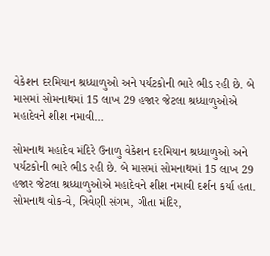વેકેશન દરમિયાન શ્રધ્ધાળુઓ અને પર્યટકોની ભારે ભીડ રહી છે. બે માસમાં સોમનાથમાં 15 લાખ 29 હજાર જેટલા શ્રધ્ધાળુઓએ મહાદેવને શીશ નમાવી…

સોમનાથ મહાદેવ મંદિરે ઉનાળુ વેકેશન દરમિયાન શ્રધ્ધાળુઓ અને પર્યટકોની ભારે ભીડ રહી છે. બે માસમાં સોમનાથમાં 15 લાખ 29 હજાર જેટલા શ્રધ્ધાળુઓએ મહાદેવને શીશ નમાવી દર્શન કર્યા હતા. સોમનાથ વોક-વે, ત્રિવેણી સંગમ, ગીતા મંદિર,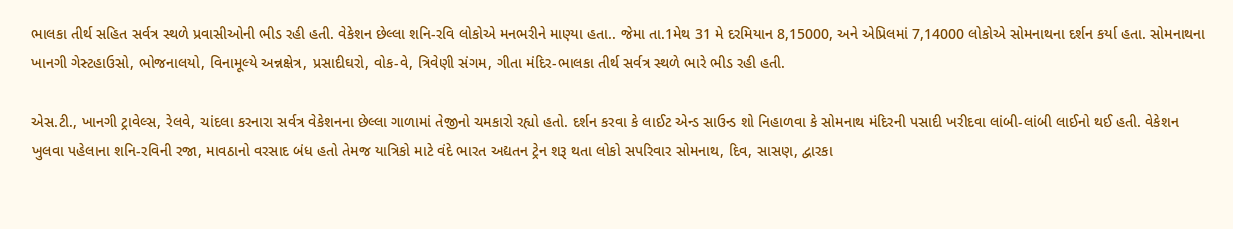ભાલકા તીર્થ સહિત સર્વત્ર સ્થળે પ્રવાસીઓની ભીડ રહી હતી. વેકેશન છેલ્લા શનિ-રવિ લોકોએ મનભરીને માણ્યા હતા.. જેમા તા.1મેથ 31 મે દરમિયાન 8,15000, અને એપ્રિલમાં 7,14000 લોકોએ સોમનાથના દર્શન કર્યા હતા. સોમનાથના ખાનગી ગેસ્ટહાઉસો, ભોજનાલયો, વિનામૂલ્યે અન્નક્ષેત્ર, પ્રસાદીઘરો, વોક-વે, ત્રિવેણી સંગમ, ગીતા મંદિર-ભાલકા તીર્થ સર્વત્ર સ્થળે ભારે ભીડ રહી હતી.

એસ.ટી., ખાનગી ટ્રાવેલ્સ, રેલવે, ચાંદલા કરનારા સર્વત્ર વેકેશનના છેલ્લા ગાળામાં તેજીનો ચમકારો રહ્યો હતો. દર્શન કરવા કે લાઈટ એન્ડ સાઉન્ડ શો નિહાળવા કે સોમનાથ મંદિરની પસાદી ખરીદવા લાંબી-લાંબી લાઈનો થઈ હતી. વેકેશન ખુલવા પહેલાના શનિ-રવિની રજા, માવઠાનો વરસાદ બંધ હતો તેમજ યાત્રિકો માટે વંદે ભારત અદ્યતન ટ્રેન શરૂ થતા લોકો સપરિવાર સોમનાથ, દિવ, સાસણ, દ્વારકા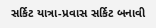સર્કિટ યાત્રા-પ્રવાસ સર્કિટ બનાવી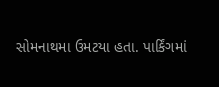સોમનાથમા ઉમટયા હતા. પાર્કિંગમાં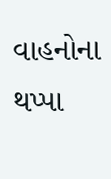વાહનોના થપ્પા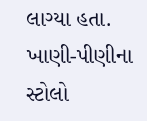લાગ્યા હતા. ખાણી-પીણીના સ્ટોલો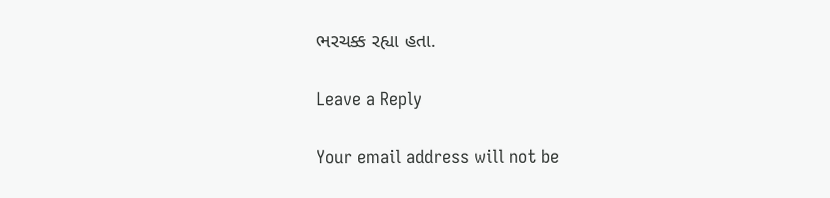ભરચક્ક રહ્યા હતા.

Leave a Reply

Your email address will not be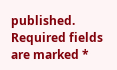published. Required fields are marked *